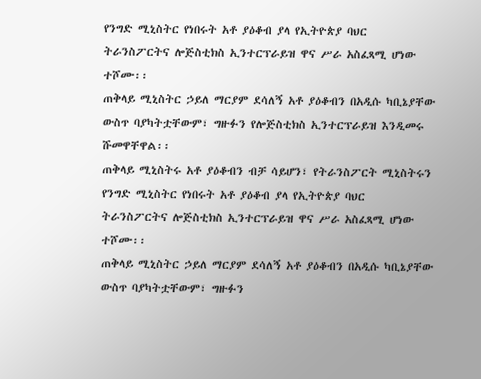የንግድ ሚኒስትር የነበሩት አቶ ያዕቆብ ያላ የኢትዮጵያ ባህር ትራንስፖርትና ሎጅስቲክስ ኢንተርፕራይዝ ዋና ሥራ አስፈጻሚ ሆነው ተሾሙ፡፡
ጠቅላይ ሚኒስትር ኃይለ ማርያም ደሳለኝ አቶ ያዕቆብን በአዲሱ ካቢኔያቸው ውስጥ ባያካትቷቸውም፣ ግዙፉን የሎጅስቲክስ ኢንተርፕራይዝ እንዲመሩ ሹመዋቸዋል፡፡
ጠቅላይ ሚኒስትሩ አቶ ያዕቆብን ብቻ ሳይሆን፣ የትራንስፖርት ሚኒስትሩን
የንግድ ሚኒስትር የነበሩት አቶ ያዕቆብ ያላ የኢትዮጵያ ባህር ትራንስፖርትና ሎጅስቲክስ ኢንተርፕራይዝ ዋና ሥራ አስፈጻሚ ሆነው ተሾሙ፡፡
ጠቅላይ ሚኒስትር ኃይለ ማርያም ደሳለኝ አቶ ያዕቆብን በአዲሱ ካቢኔያቸው ውስጥ ባያካትቷቸውም፣ ግዙፉን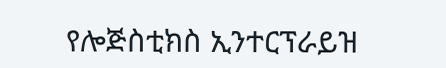የሎጅስቲክስ ኢንተርፕራይዝ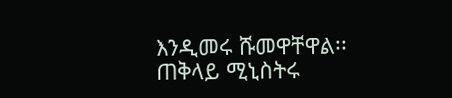እንዲመሩ ሹመዋቸዋል፡፡
ጠቅላይ ሚኒስትሩ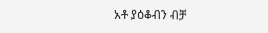አቶ ያዕቆብን ብቻ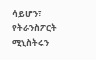ሳይሆን፣ የትራንስፖርት ሚኒስትሩን